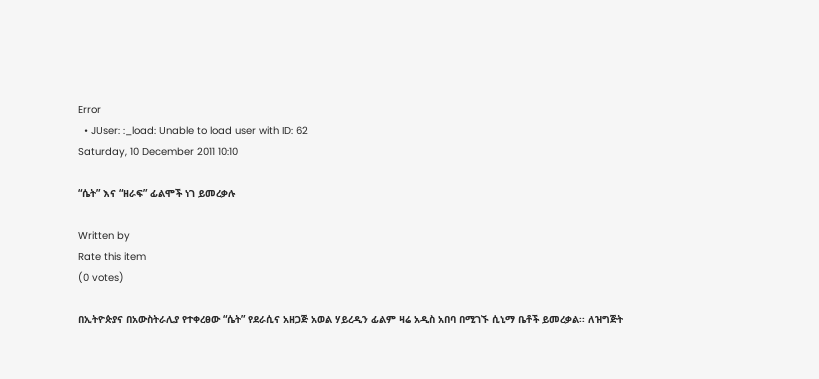Error
  • JUser: :_load: Unable to load user with ID: 62
Saturday, 10 December 2011 10:10

“ሴት” እና “ዘራፍ” ፊልሞች ነገ ይመረቃሉ

Written by
Rate this item
(0 votes)

በኢትዮጵያና በአውስትራሊያ የተቀረፀው “ሴት” የደራሲና አዘጋጅ አወል ሃይረዲን ፊልም ዛሬ አዲስ አበባ በሚገኙ ሲኒማ ቤቶች ይመረቃል፡፡ ለዝግጅት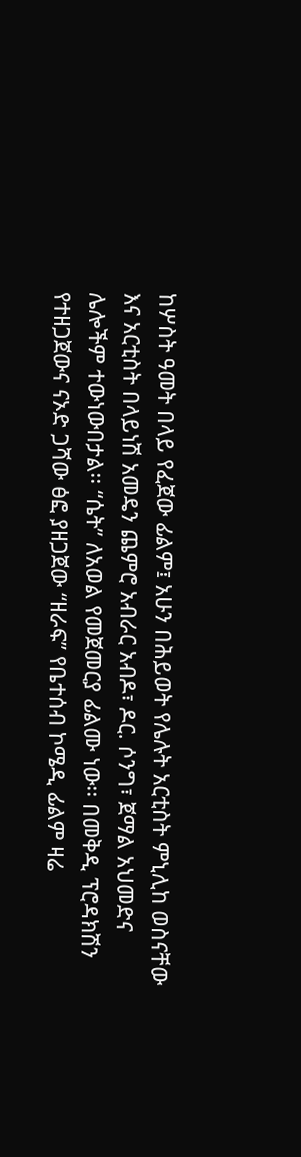ከሦስት ዓመት በላይ የፈጀው ፊልም፤ አሁን በሕይወት የሌሉት አርቲስት ምኒሊከ ወስናቸው እና አርቲስት በላይነሽ አመዴን ጨምሮ አብራር አብዶ፣ ዶር. ሶንግ፣ ጀማል አህመድና ሌሎችም ተውነውበታል፡፡ “ሴት” ለአወል የመጀመርያ ፊልሙ ነው፡፡ በመቅዲ ፕሮዳክሽን የተዘጋጀውና ናኦድ ጋሻው ፅፎ ያዘጋጀው “ዘራፍ” የቤተሰብ ኮሜዲ ፊልም ዛሬ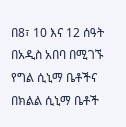በ8፣ 10 እና 12 ሰዓት በአዲስ አበባ በሚገኙ የግል ሲኒማ ቤቶችና በክልል ሲኒማ ቤቶች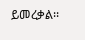ይመረቃል፡፡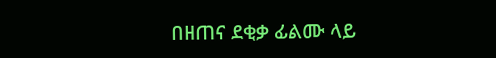በዘጠና ደቂቃ ፊልሙ ላይ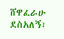ሸዋፈራሁ ደስአለኝ፣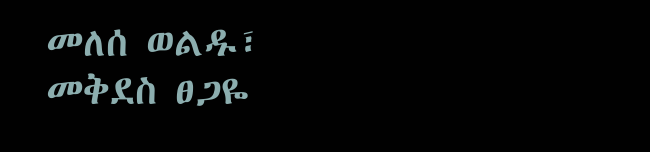መለሰ ወልዱ፣ መቅደስ ፀጋዬ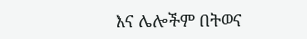እና ሌሎችም በትወና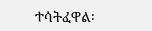ተሳትፈዋል፡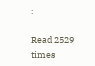፡

Read 2529 times